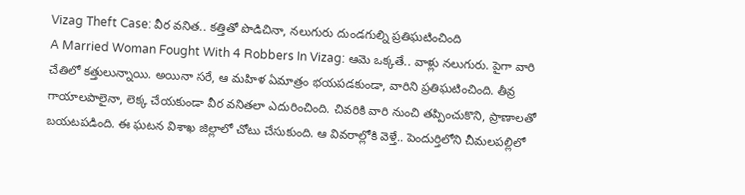Vizag Theft Case: వీర వనిత.. కత్తితో పొడిచినా, నలుగురు దుండగుల్ని ప్రతిఘటించింది
A Married Woman Fought With 4 Robbers In Vizag: ఆమె ఒక్కతే.. వాళ్లు నలుగురు. పైగా వారి చేతిలో కత్తులున్నాయి. అయినా సరే, ఆ మహిళ ఏమాత్రం భయపడకుండా, వారిని ప్రతిఘటించింది. తీవ్ర గాయాలపాలైనా, లెక్క చేయకుండా వీర వనితలా ఎదురించింది. చివరికి వారి నుంచి తప్పించుకొని, ప్రాణాలతో బయటపడింది. ఈ ఘటన విశాఖ జిల్లాలో చోటు చేసుకుంది. ఆ వివరాల్లోకి వెళ్తే.. పెందుర్తిలోని చీమలపల్లిలో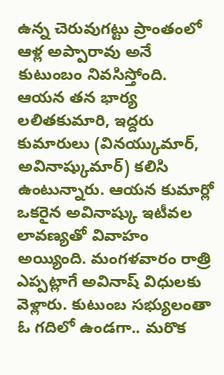ఉన్న చెరువుగట్టు ప్రాంతంలో ఆళ్ల అప్పారావు అనే కుటుంబం నివసిస్తోంది. ఆయన తన భార్య లలితకుమారి, ఇద్దరు కుమారులు (వినయ్కుమార్, అవినాష్కుమార్) కలిసి ఉంటున్నారు. ఆయన కుమార్లో ఒకరైన అవినాష్కు ఇటీవల లావణ్యతో వివాహం అయ్యింది. మంగళవారం రాత్రి ఎప్పట్లాగే అవినాష్ విధులకు వెళ్లారు. కుటుంబ సభ్యులంతా ఓ గదిలో ఉండగా.. మరొక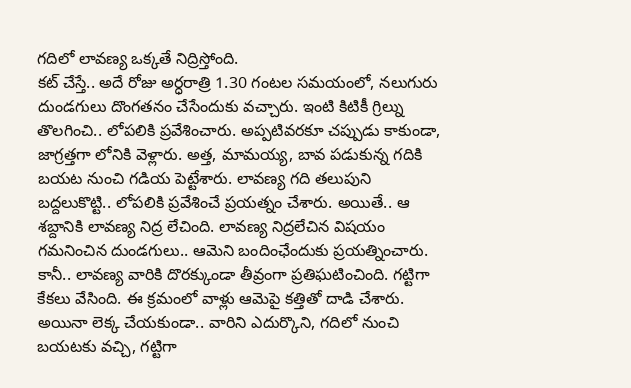గదిలో లావణ్య ఒక్కతే నిద్రిస్తోంది.
కట్ చేస్తే.. అదే రోజు అర్ధరాత్రి 1.30 గంటల సమయంలో, నలుగురు దుండగులు దొంగతనం చేసేందుకు వచ్చారు. ఇంటి కిటికీ గ్రిల్ను తొలగించి.. లోపలికి ప్రవేశించారు. అప్పటివరకూ చప్పుడు కాకుండా, జాగ్రత్తగా లోనికి వెళ్లారు. అత్త, మామయ్య, బావ పడుకున్న గదికి బయట నుంచి గడియ పెట్టేశారు. లావణ్య గది తలుపుని బద్దలుకొట్టి.. లోపలికి ప్రవేశించే ప్రయత్నం చేశారు. అయితే.. ఆ శబ్దానికి లావణ్య నిద్ర లేచింది. లావణ్య నిద్రలేచిన విషయం గమనించిన దుండగులు.. ఆమెని బందింఛేందుకు ప్రయత్నించారు. కానీ.. లావణ్య వారికి దొరక్కుండా తీవ్రంగా ప్రతిఘటించింది. గట్టిగా కేకలు వేసింది. ఈ క్రమంలో వాళ్లు ఆమెపై కత్తితో దాడి చేశారు. అయినా లెక్క చేయకుండా.. వారిని ఎదుర్కొని, గదిలో నుంచి బయటకు వచ్చి, గట్టిగా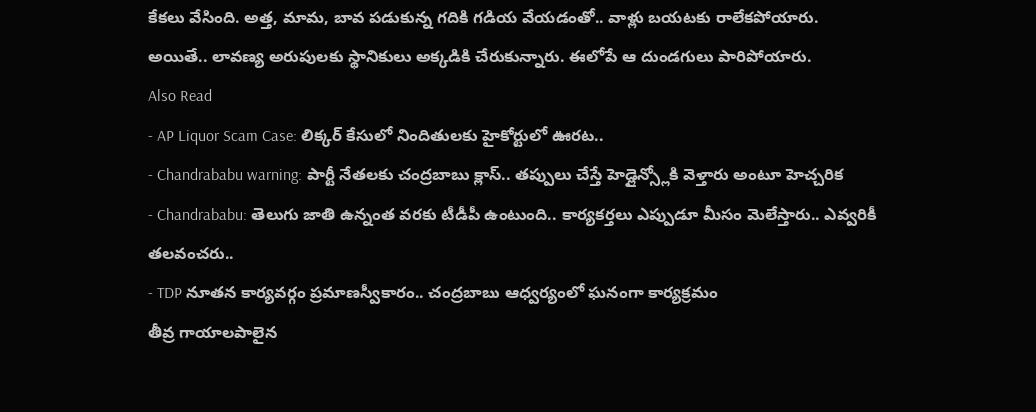కేకలు వేసింది. అత్త, మామ, బావ పడుకున్న గదికి గడియ వేయడంతో.. వాళ్లు బయటకు రాలేకపోయారు. అయితే.. లావణ్య అరుపులకు స్థానికులు అక్కడికి చేరుకున్నారు. ఈలోపే ఆ దుండగులు పారిపోయారు.
Also Read
- AP Liquor Scam Case: లిక్కర్ కేసులో నిందితులకు హైకోర్టులో ఊరట..
- Chandrababu warning: పార్టీ నేతలకు చంద్రబాబు క్లాస్.. తప్పులు చేస్తే హెడ్లైన్స్లోకి వెళ్తారు అంటూ హెచ్చరిక
- Chandrababu: తెలుగు జాతి ఉన్నంత వరకు టీడీపీ ఉంటుంది.. కార్యకర్తలు ఎప్పుడూ మీసం మెలేస్తారు.. ఎవ్వరికీ తలవంచరు..
- TDP నూతన కార్యవర్గం ప్రమాణస్వీకారం.. చంద్రబాబు ఆధ్వర్యంలో ఘనంగా కార్యక్రమం
తీవ్ర గాయాలపాలైన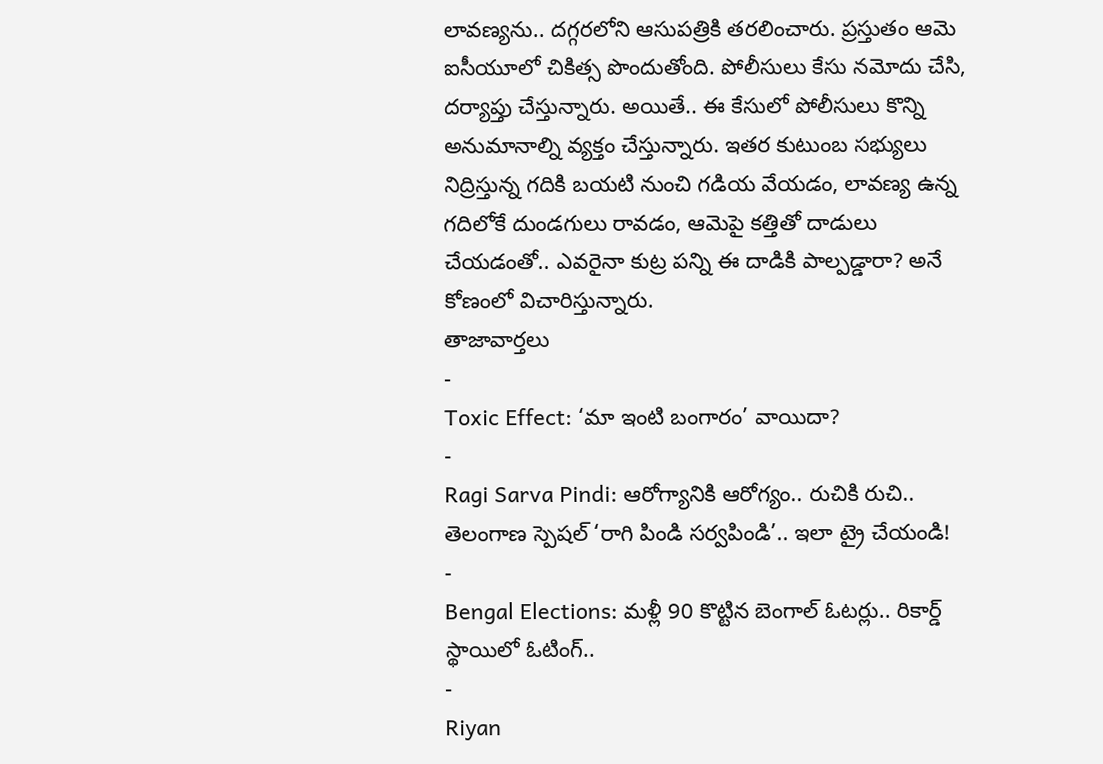లావణ్యను.. దగ్గరలోని ఆసుపత్రికి తరలించారు. ప్రస్తుతం ఆమె ఐసీయూలో చికిత్స పొందుతోంది. పోలీసులు కేసు నమోదు చేసి, దర్యాప్తు చేస్తున్నారు. అయితే.. ఈ కేసులో పోలీసులు కొన్ని అనుమానాల్ని వ్యక్తం చేస్తున్నారు. ఇతర కుటుంబ సభ్యులు నిద్రిస్తున్న గదికి బయటి నుంచి గడియ వేయడం, లావణ్య ఉన్న గదిలోకే దుండగులు రావడం, ఆమెపై కత్తితో దాడులు చేయడంతో.. ఎవరైనా కుట్ర పన్ని ఈ దాడికి పాల్పడ్డారా? అనే కోణంలో విచారిస్తున్నారు.
తాజావార్తలు
-
Toxic Effect: ‘మా ఇంటి బంగారం’ వాయిదా?
-
Ragi Sarva Pindi: ఆరోగ్యానికి ఆరోగ్యం.. రుచికి రుచి.. తెలంగాణ స్పెషల్ ‘రాగి పిండి సర్వపిండి’.. ఇలా ట్రై చేయండి!
-
Bengal Elections: మళ్లీ 90 కొట్టిన బెంగాల్ ఓటర్లు.. రికార్డ్ స్థాయిలో ఓటింగ్..
-
Riyan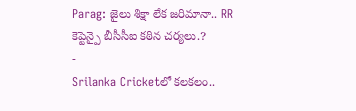Parag: జైలు శిక్షా లేక జరిమానా.. RR కెప్టెన్పై బీసీసీఐ కఠిన చర్యలు.?
-
Srilanka Cricketలో కలకలం..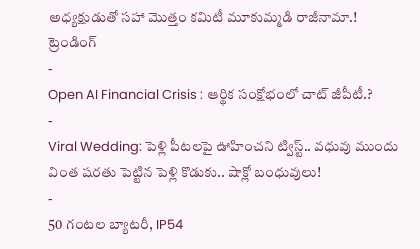అధ్యక్షుడుతో సహా మొత్తం కమిటీ మూకుమ్మడి రాజీనామా.!
ట్రెండింగ్
-
Open AI Financial Crisis : ఆర్థిక సంక్షోభంలో చాట్ జీపీటీ.?
-
Viral Wedding: పెళ్లి పీటలపై ఊహించని ట్విస్ట్.. వధువు ముందు వింత షరతు పెట్టిన పెళ్లి కొడుకు.. షాక్లో బంధువులు!
-
50 గంటల బ్యాటరీ, IP54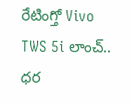రేటింగ్తో Vivo TWS 5i లాంచ్.. ధర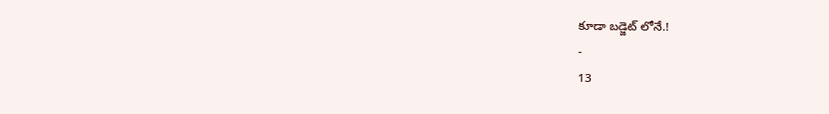కూడా బడ్జెట్ లోనే.!
-
13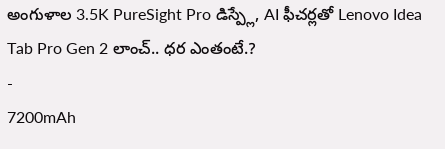అంగుళాల 3.5K PureSight Pro డిస్ప్లే, AI ఫీచర్లతో Lenovo Idea Tab Pro Gen 2 లాంచ్.. ధర ఎంతంటే.?
-
7200mAh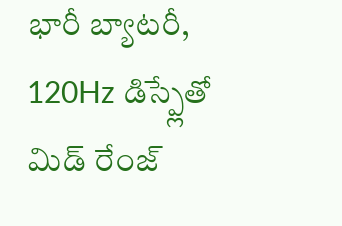భారీ బ్యాటరీ, 120Hz డిస్ప్లేతో మిడ్ రేంజ్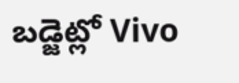బడ్జెట్లో Vivo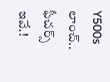Y500s లాంచ్.. ఫీచర్స్ ఇవే.!